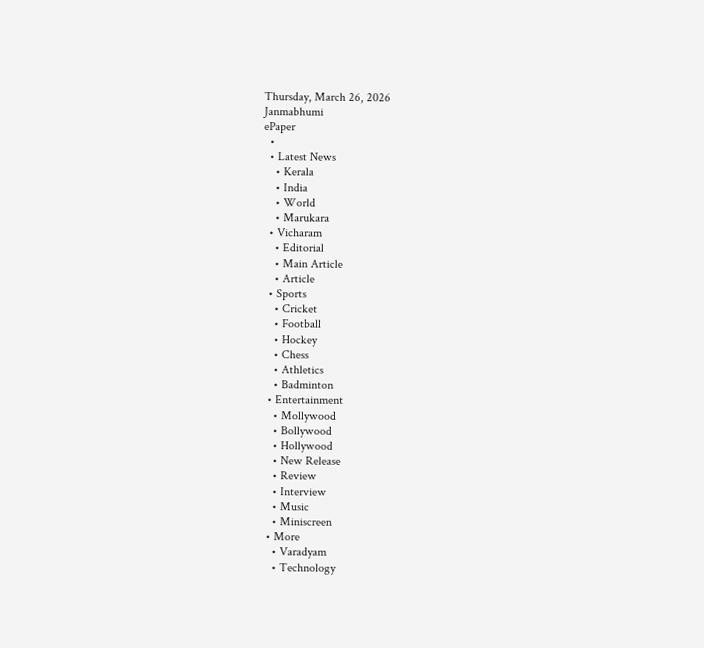Thursday, March 26, 2026
Janmabhumi
ePaper
  •
  • Latest News
    • Kerala
    • India
    • World
    • Marukara
  • Vicharam
    • Editorial
    • Main Article
    • Article
  • Sports
    • Cricket
    • Football
    • Hockey
    • Chess
    • Athletics
    • Badminton
  • Entertainment
    • Mollywood
    • Bollywood
    • Hollywood
    • New Release
    • Review
    • Interview
    • Music
    • Miniscreen
  • More
    • Varadyam
    • Technology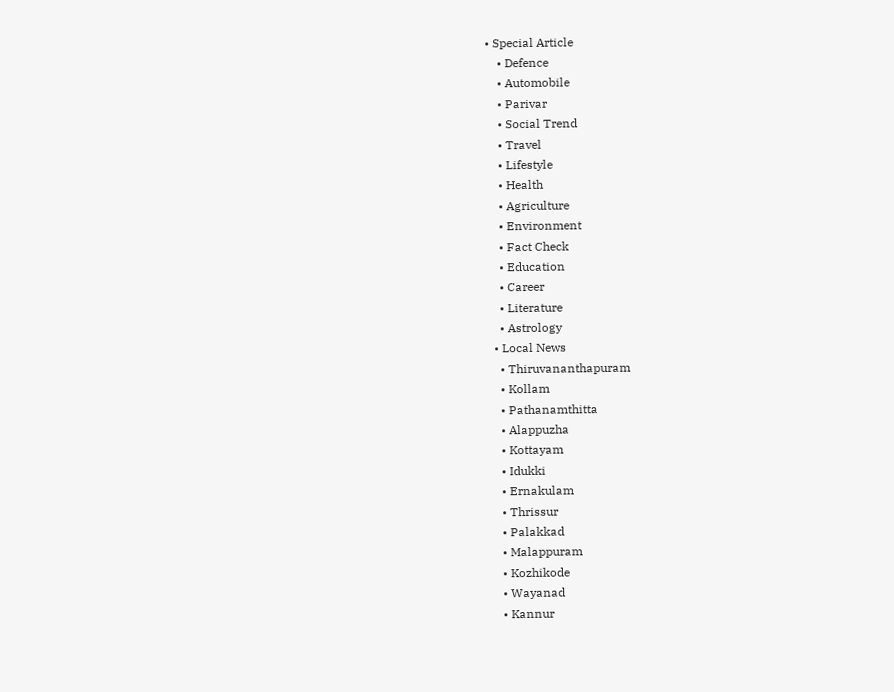• Special Article
    • Defence
    • Automobile
    • Parivar
    • Social Trend
    • Travel
    • Lifestyle
    • Health
    • Agriculture
    • Environment
    • Fact Check
    • Education
    • Career
    • Literature
    • Astrology
  • Local News
    • Thiruvananthapuram
    • Kollam
    • Pathanamthitta
    • Alappuzha
    • Kottayam
    • Idukki
    • Ernakulam
    • Thrissur
    • Palakkad
    • Malappuram
    • Kozhikode
    • Wayanad
    • Kannur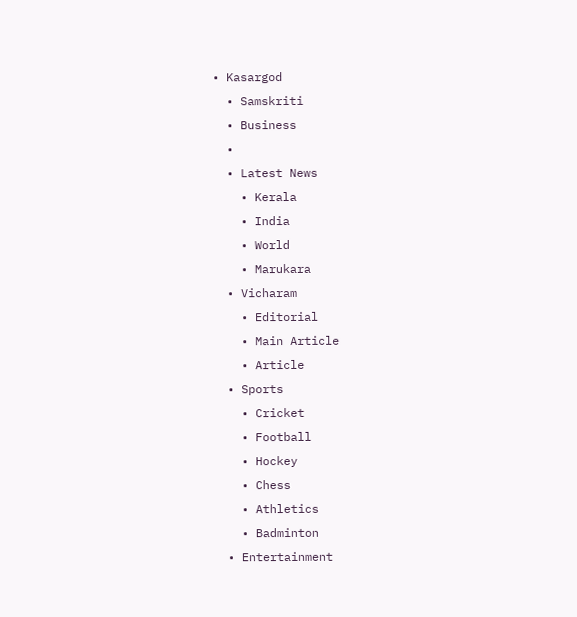• Kasargod
  • Samskriti
  • Business
  •
  • Latest News
    • Kerala
    • India
    • World
    • Marukara
  • Vicharam
    • Editorial
    • Main Article
    • Article
  • Sports
    • Cricket
    • Football
    • Hockey
    • Chess
    • Athletics
    • Badminton
  • Entertainment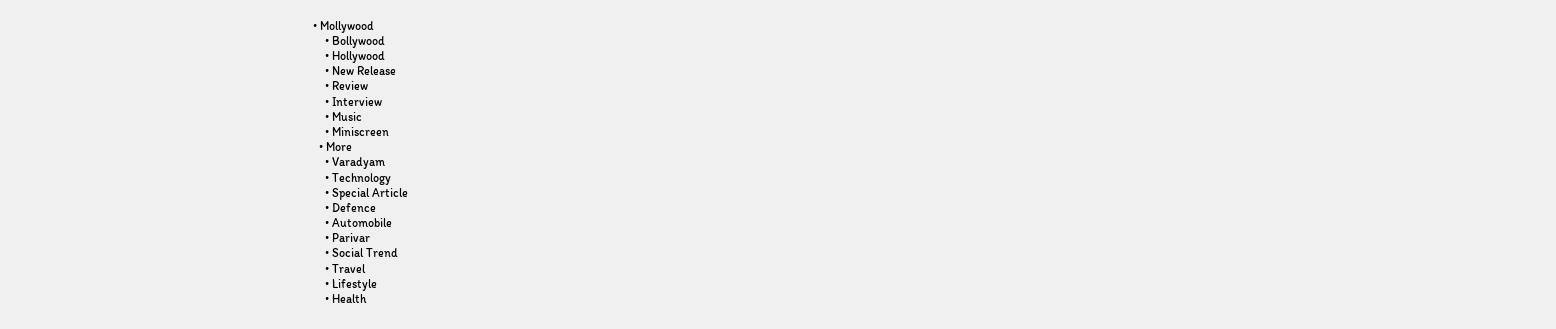• Mollywood
    • Bollywood
    • Hollywood
    • New Release
    • Review
    • Interview
    • Music
    • Miniscreen
  • More
    • Varadyam
    • Technology
    • Special Article
    • Defence
    • Automobile
    • Parivar
    • Social Trend
    • Travel
    • Lifestyle
    • Health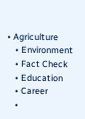• Agriculture
    • Environment
    • Fact Check
    • Education
    • Career
    •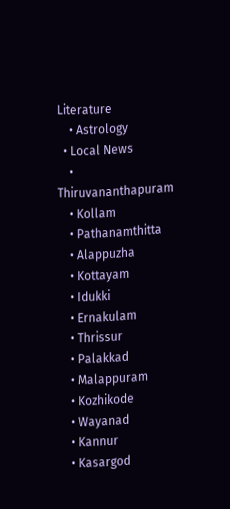Literature
    • Astrology
  • Local News
    • Thiruvananthapuram
    • Kollam
    • Pathanamthitta
    • Alappuzha
    • Kottayam
    • Idukki
    • Ernakulam
    • Thrissur
    • Palakkad
    • Malappuram
    • Kozhikode
    • Wayanad
    • Kannur
    • Kasargod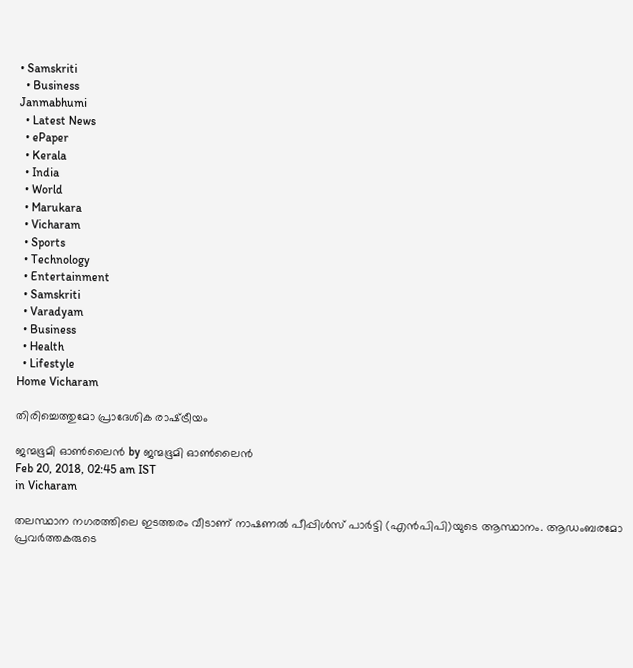• Samskriti
  • Business
Janmabhumi
  • Latest News
  • ePaper
  • Kerala
  • India
  • World
  • Marukara
  • Vicharam
  • Sports
  • Technology
  • Entertainment
  • Samskriti
  • Varadyam
  • Business
  • Health
  • Lifestyle
Home Vicharam

തിരിച്ചെത്തുമോ പ്രാദേശിക രാഷ്‌ട്രീയം

ജന്മഭൂമി ഓണ്‍ലൈന്‍ by ജന്മഭൂമി ഓണ്‍ലൈന്‍
Feb 20, 2018, 02:45 am IST
in Vicharam

തലസ്ഥാന നഗരത്തിലെ ഇടത്തരം വീടാണ് നാഷണല്‍ പീപ്പിള്‍സ് പാര്‍ട്ടി (എന്‍പിപി)യുടെ ആസ്ഥാനം. ആഡംബരമോ പ്രവര്‍ത്തകരുടെ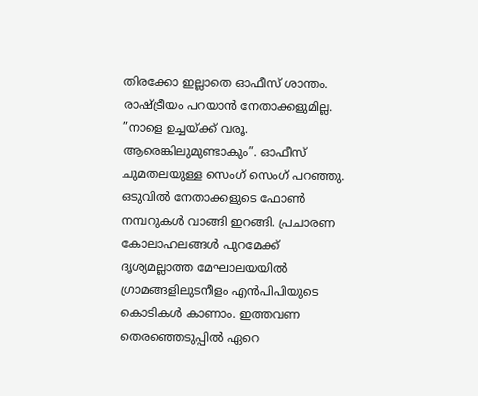തിരക്കോ ഇല്ലാതെ ഓഫീസ് ശാന്തം. രാഷ്‌ട്രീയം പറയാന്‍ നേതാക്കളുമില്ല. ”നാളെ ഉച്ചയ്‌ക്ക് വരൂ. ആരെങ്കിലുമുണ്ടാകും”. ഓഫീസ് ചുമതലയുള്ള സെംഗ് സെംഗ് പറഞ്ഞു. ഒടുവില്‍ നേതാക്കളുടെ ഫോണ്‍ നമ്പറുകള്‍ വാങ്ങി ഇറങ്ങി. പ്രചാരണ കോലാഹലങ്ങള്‍ പുറമേക്ക് ദൃശ്യമല്ലാത്ത മേഘാലയയില്‍ ഗ്രാമങ്ങളിലുടനീളം എന്‍പിപിയുടെ കൊടികള്‍ കാണാം. ഇത്തവണ തെരഞ്ഞെടുപ്പില്‍ ഏറെ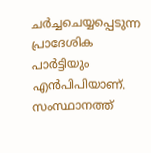ചര്‍ച്ചചെയ്യപ്പെടുന്ന പ്രാദേശിക പാര്‍ട്ടിയും എന്‍പിപിയാണ്. സംസ്ഥാനത്ത്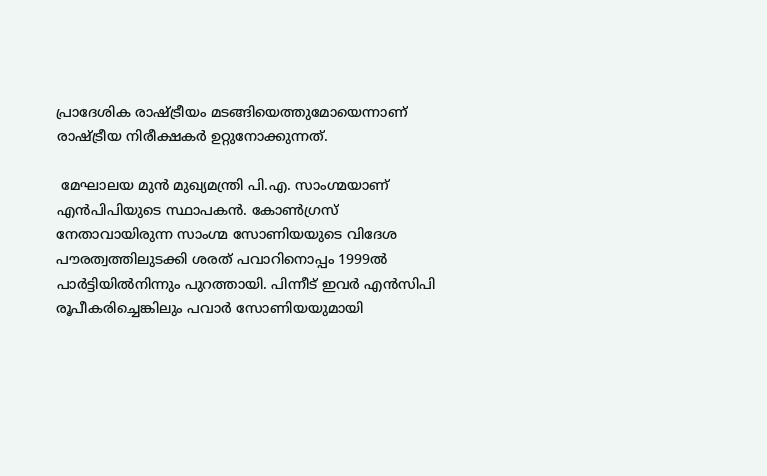പ്രാദേശിക രാഷ്‌ട്രീയം മടങ്ങിയെത്തുമോയെന്നാണ് രാഷ്‌ട്രീയ നിരീക്ഷകര്‍ ഉറ്റുനോക്കുന്നത്.

 മേഘാലയ മുന്‍ മുഖ്യമന്ത്രി പി.എ. സാംഗ്മയാണ് എന്‍പിപിയുടെ സ്ഥാപകന്‍. കോണ്‍ഗ്രസ് നേതാവായിരുന്ന സാംഗ്മ സോണിയയുടെ വിദേശ പൗരത്വത്തിലുടക്കി ശരത് പവാറിനൊപ്പം 1999ല്‍ പാര്‍ട്ടിയില്‍നിന്നും പുറത്തായി. പിന്നീട് ഇവര്‍ എന്‍സിപി രൂപീകരിച്ചെങ്കിലും പവാര്‍ സോണിയയുമായി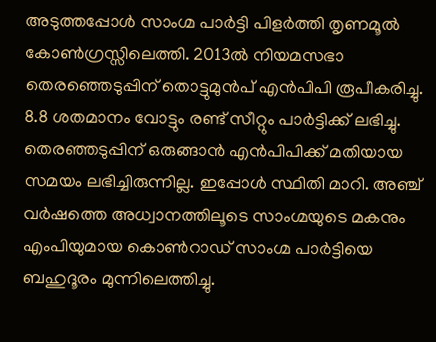അടുത്തപ്പോള്‍ സാംഗ്മ പാര്‍ട്ടി പിളര്‍ത്തി തൃണമൂല്‍ കോണ്‍ഗ്രസ്സിലെത്തി. 2013ല്‍ നിയമസഭാ തെരഞ്ഞെടുപ്പിന് തൊട്ടുമുന്‍പ് എന്‍പിപി രൂപീകരിച്ചു. 8.8 ശതമാനം വോട്ടും രണ്ട് സീറ്റും പാര്‍ട്ടിക്ക് ലഭിച്ചു. തെരഞ്ഞടുപ്പിന് ഒരുങ്ങാന്‍ എന്‍പിപിക്ക് മതിയായ സമയം ലഭിച്ചിരുന്നില്ല. ഇപ്പോള്‍ സ്ഥിതി മാറി. അഞ്ച് വര്‍ഷത്തെ അധ്വാനത്തിലൂടെ സാംഗ്മയുടെ മകനും എംപിയുമായ കൊണ്‍റാഡ് സാംഗ്മ പാര്‍ട്ടിയെ ബഹുദൂരം മുന്നിലെത്തിച്ചു.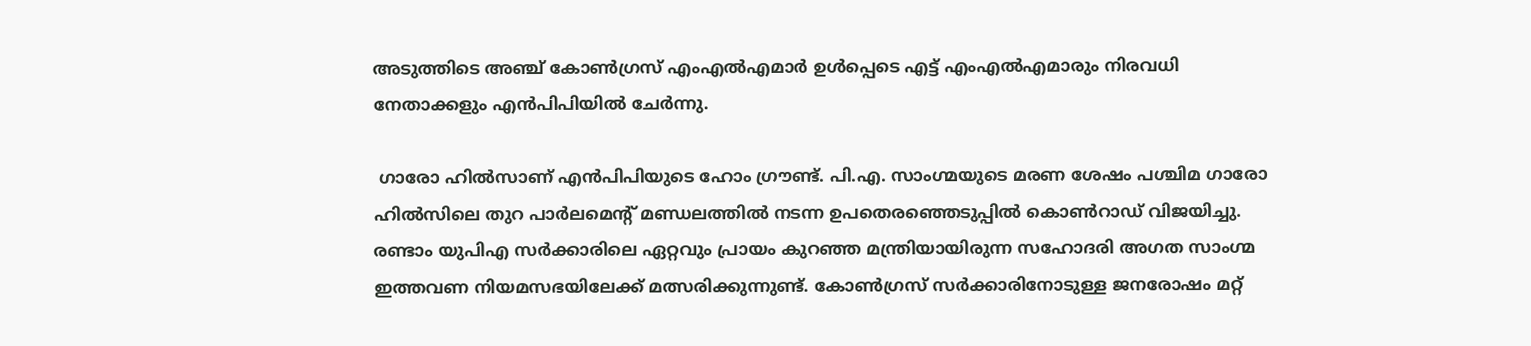അടുത്തിടെ അഞ്ച് കോണ്‍ഗ്രസ് എംഎല്‍എമാര്‍ ഉള്‍പ്പെടെ എട്ട് എംഎല്‍എമാരും നിരവധി നേതാക്കളും എന്‍പിപിയില്‍ ചേര്‍ന്നു.

 ഗാരോ ഹില്‍സാണ് എന്‍പിപിയുടെ ഹോം ഗ്രൗണ്ട്. പി.എ. സാംഗ്മയുടെ മരണ ശേഷം പശ്ചിമ ഗാരോ ഹില്‍സിലെ തുറ പാര്‍ലമെന്റ് മണ്ഡലത്തില്‍ നടന്ന ഉപതെരഞ്ഞെടുപ്പില്‍ കൊണ്‍റാഡ് വിജയിച്ചു. രണ്ടാം യുപിഎ സര്‍ക്കാരിലെ ഏറ്റവും പ്രായം കുറഞ്ഞ മന്ത്രിയായിരുന്ന സഹോദരി അഗത സാംഗ്മ ഇത്തവണ നിയമസഭയിലേക്ക് മത്സരിക്കുന്നുണ്ട്. കോണ്‍ഗ്രസ് സര്‍ക്കാരിനോടുള്ള ജനരോഷം മറ്റ്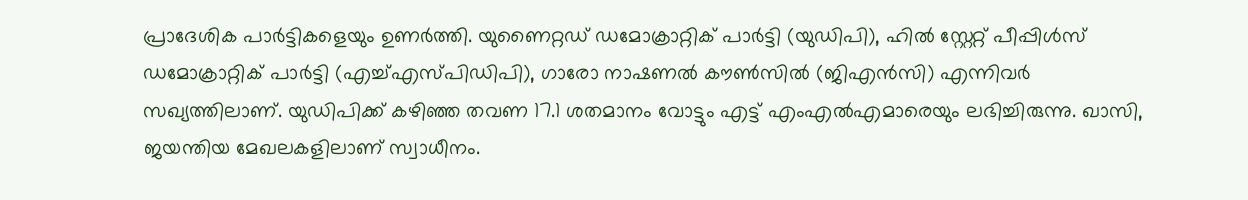പ്രാദേശിക പാര്‍ട്ടികളെയും ഉണര്‍ത്തി. യുണൈറ്റഡ് ഡമോക്രാറ്റിക് പാര്‍ട്ടി (യുഡിപി), ഹില്‍ സ്റ്റേറ്റ് പീപ്പിള്‍സ് ഡമോക്രാറ്റിക് പാര്‍ട്ടി (എച്ച്എസ്പിഡിപി), ഗാരോ നാഷണല്‍ കൗണ്‍സില്‍ (ജിഎന്‍സി) എന്നിവര്‍ സഖ്യത്തിലാണ്. യുഡിപിക്ക് കഴിഞ്ഞ തവണ 17.1 ശതമാനം വോട്ടും എട്ട് എംഎല്‍എമാരെയും ലഭിച്ചിരുന്നു. ഖാസി, ജയന്തിയ മേഖലകളിലാണ് സ്വാധീനം.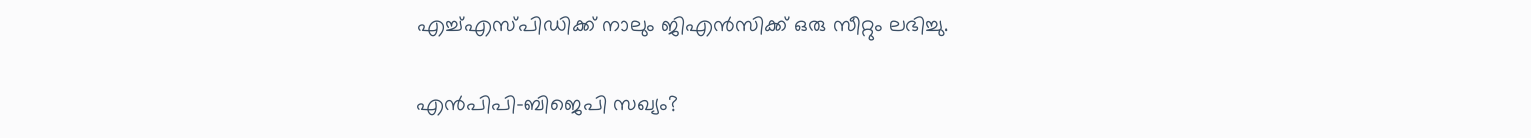എച്ച്എസ്പിഡിക്ക് നാലും ജിഎന്‍സിക്ക് ഒരു സീറ്റും ലഭിച്ചു.

എന്‍പിപി-ബിജെപി സഖ്യം?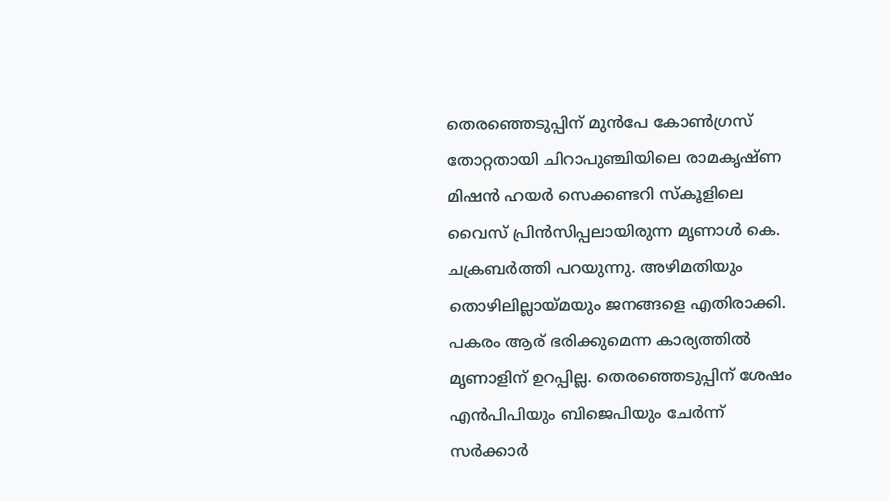തെരഞ്ഞെടുപ്പിന് മുന്‍പേ കോണ്‍ഗ്രസ് തോറ്റതായി ചിറാപുഞ്ചിയിലെ രാമകൃഷ്ണ മിഷന്‍ ഹയര്‍ സെക്കണ്ടറി സ്‌കൂളിലെ വൈസ് പ്രിന്‍സിപ്പലായിരുന്ന മൃണാള്‍ കെ. ചക്രബര്‍ത്തി പറയുന്നു. അഴിമതിയും തൊഴിലില്ലായ്‌മയും ജനങ്ങളെ എതിരാക്കി. പകരം ആര് ഭരിക്കുമെന്ന കാര്യത്തില്‍ മൃണാളിന് ഉറപ്പില്ല. തെരഞ്ഞെടുപ്പിന് ശേഷം എന്‍പിപിയും ബിജെപിയും ചേര്‍ന്ന് സര്‍ക്കാര്‍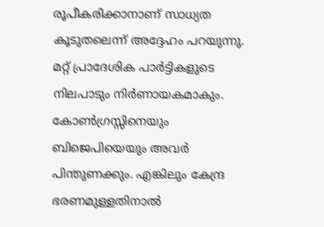രൂപീകരിക്കാനാണ് സാധ്യത കൂടുതലെന്ന് അദ്ദേഹം പറയുന്നു. മറ്റ് പ്രാദേശിക പാര്‍ട്ടികളുടെ നിലപാടും നിര്‍ണായകമാകും. കോണ്‍ഗ്രസ്സിനെയും ബിജെപിയെയും അവര്‍ പിന്തുണക്കും. എങ്കിലും കേന്ദ്ര ഭരണമുള്ളതിനാല്‍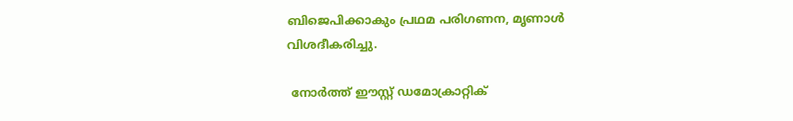ബിജെപിക്കാകും പ്രഥമ പരിഗണന, മൃണാള്‍ വിശദീകരിച്ചു.

 നോര്‍ത്ത് ഈസ്റ്റ് ഡമോക്രാറ്റിക്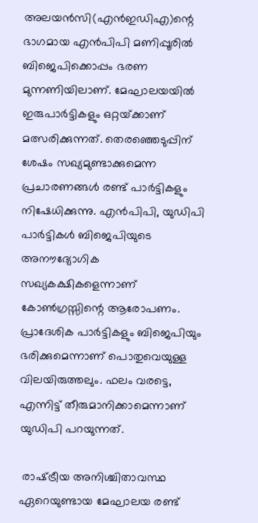അലയന്‍സി(എന്‍ഇഡിഎ)ന്റെ ഭാഗമായ എന്‍പിപി മണിപ്പൂരില്‍ ബിജെപിക്കൊപ്പം ഭരണ മുന്നണിയിലാണ്. മേഘാലയയില്‍ ഇരുപാര്‍ട്ടികളും ഒറ്റയ്‌ക്കാണ് മത്സരിക്കുന്നത്. തെരഞ്ഞെടുപ്പിന് ശേഷം സഖ്യമുണ്ടാക്കുമെന്ന പ്രചാരണങ്ങള്‍ രണ്ട് പാര്‍ട്ടികളും നിഷേധിക്കുന്നു. എന്‍പിപി, യുഡിപി പാര്‍ട്ടികള്‍ ബിജെപിയുടെ അനൗദ്യോഗിക സഖ്യകക്ഷികളെന്നാണ് കോണ്‍ഗ്രസ്സിന്റെ ആരോപണം. പ്രാദേശിക പാര്‍ട്ടികളും ബിജെപിയും ഭരിക്കുമെന്നാണ് പൊതുവെയുള്ള വിലയിരുത്തലും. ഫലം വരട്ടെ, എന്നിട്ട് തീരുമാനിക്കാമെന്നാണ് യുഡിപി പറയുന്നത്.

 രാഷ്‌ട്രീയ അനിശ്ചിതാവസ്ഥ ഏറെയുണ്ടായ മേഘാലയ രണ്ട്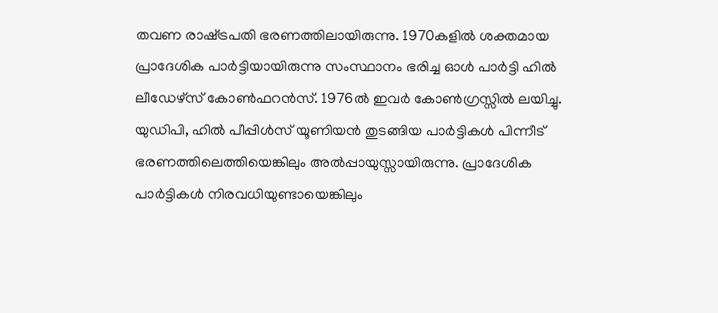തവണ രാഷ്‌ട്രപതി ഭരണത്തിലായിരുന്നു. 1970കളില്‍ ശക്തമായ പ്രാദേശിക പാര്‍ട്ടിയായിരുന്നു സംസ്ഥാനം ഭരിച്ച ഓള്‍ പാര്‍ട്ടി ഹില്‍ ലീഡേഴ്‌സ് കോണ്‍ഫറന്‍സ്. 1976ല്‍ ഇവര്‍ കോണ്‍ഗ്രസ്സില്‍ ലയിച്ചു. യുഡിപി, ഹില്‍ പീപ്പിള്‍സ് യൂണിയന്‍ തുടങ്ങിയ പാര്‍ട്ടികള്‍ പിന്നീട് ഭരണത്തിലെത്തിയെങ്കിലും അല്‍പ്പായുസ്സായിരുന്നു. പ്രാദേശിക പാര്‍ട്ടികള്‍ നിരവധിയുണ്ടായെങ്കിലും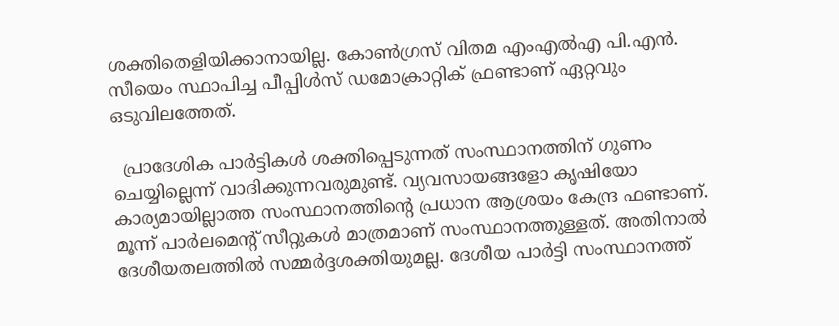ശക്തിതെളിയിക്കാനായില്ല. കോണ്‍ഗ്രസ് വിതമ എംഎല്‍എ പി.എന്‍. സീയെം സ്ഥാപിച്ച പീപ്പിള്‍സ് ഡമോക്രാറ്റിക് ഫ്രണ്ടാണ് ഏറ്റവും ഒടുവിലത്തേത്.

  പ്രാദേശിക പാര്‍ട്ടികള്‍ ശക്തിപ്പെടുന്നത് സംസ്ഥാനത്തിന് ഗുണം ചെയ്യില്ലെന്ന് വാദിക്കുന്നവരുമുണ്ട്. വ്യവസായങ്ങളോ കൃഷിയോ കാര്യമായില്ലാത്ത സംസ്ഥാനത്തിന്റെ പ്രധാന ആശ്രയം കേന്ദ്ര ഫണ്ടാണ്. മൂന്ന് പാര്‍ലമെന്റ് സീറ്റുകള്‍ മാത്രമാണ് സംസ്ഥാനത്തുള്ളത്. അതിനാല്‍ ദേശീയതലത്തില്‍ സമ്മര്‍ദ്ദശക്തിയുമല്ല. ദേശീയ പാര്‍ട്ടി സംസ്ഥാനത്ത്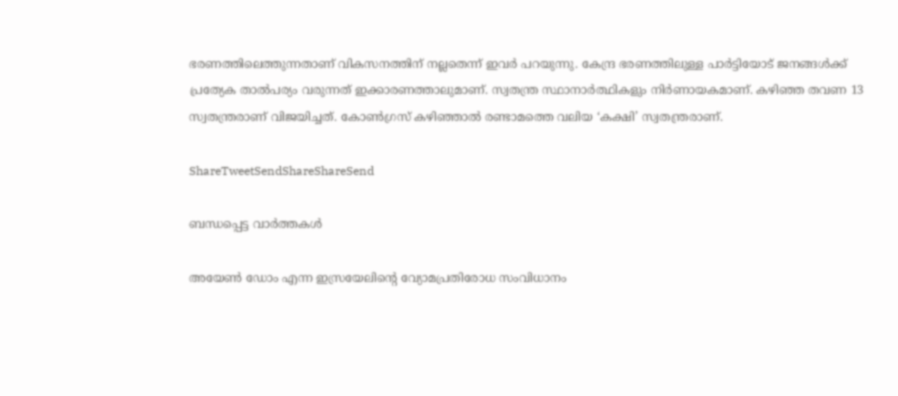ഭരണത്തിലെത്തുന്നതാണ് വികസനത്തിന് നല്ലതെന്ന് ഇവര്‍ പറയുന്നു. കേന്ദ്ര ഭരണത്തിലുള്ള പാര്‍ട്ടിയോട് ജനങ്ങള്‍ക്ക് പ്രത്യേക താല്‍പര്യം വരുന്നത് ഇക്കാരണത്താലുമാണ്. സ്വതന്ത്ര സ്ഥാനാര്‍ത്ഥികളും നിര്‍ണായകമാണ്. കഴിഞ്ഞ തവണ 13 സ്വതന്ത്രരാണ് വിജയിച്ചത്. കോണ്‍ഗ്രസ് കഴിഞ്ഞാല്‍ രണ്ടാമത്തെ വലിയ ‘കക്ഷി’ സ്വതന്ത്രരാണ്.

ShareTweetSendShareShareSend

ബന്ധപ്പെട്ട വാര്‍ത്തകള്‍

അയേണ്‍ ഡോം എന്ന ഇസ്രയേലിന്‍റെ വ്യോമപ്രതിരോധ സംവിധാനം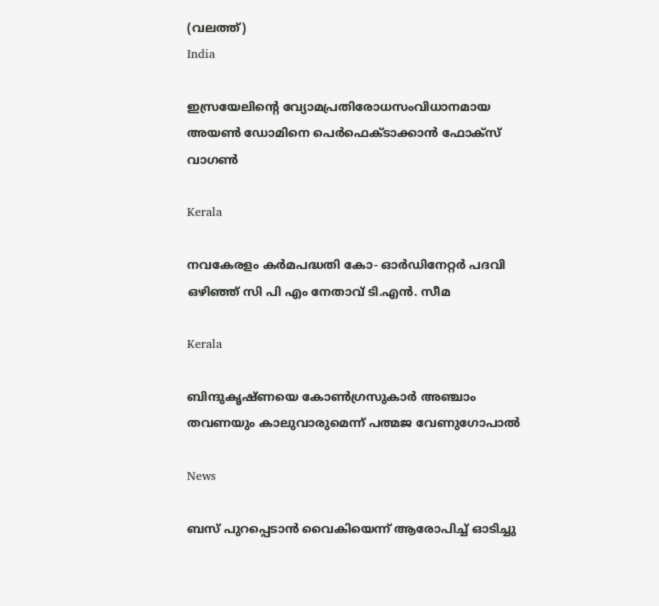(വലത്ത്)
India

ഇസ്രയേലിന്റെ വ്യോമപ്രതിരോധസംവിധാനമായ അയൺ ഡോമിനെ പെര്‍ഫെക്ടാക്കാന്‍ ഫോക്സ് വാഗണ്‍

Kerala

നവകേരളം കര്‍മപദ്ധതി കോ- ഓര്‍ഡിനേറ്റര്‍ പദവി ഒഴിഞ്ഞ് സി പി എം നേതാവ് ടി.എന്‍. സീമ

Kerala

ബിന്ദുകൃഷ്ണയെ കോണ്‍ഗ്രസുകാര്‍ അഞ്ചാം തവണയും കാലുവാരുമെന്ന് പത്മജ വേണുഗോപാല്‍

News

ബസ് പുറപ്പെടാന്‍ വൈകിയെന്ന് ആരോപിച്ച് ഓടിച്ചു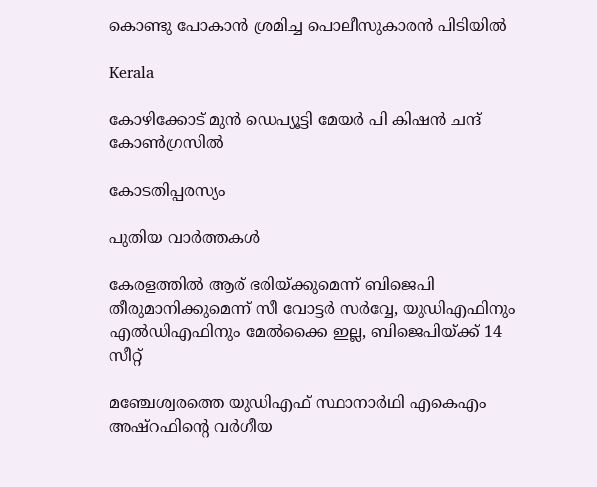കൊണ്ടു പോകാന്‍ ശ്രമിച്ച പൊലീസുകാരന്‍ പിടിയില്‍

Kerala

കോഴിക്കോട് മുന്‍ ഡെപ്യൂട്ടി മേയര്‍ പി കിഷന്‍ ചന്ദ് കോണ്‍ഗ്രസില്‍

കോടതിപ്പരസ്യം

പുതിയ വാര്‍ത്തകള്‍

കേരളത്തില്‍ ആര് ഭരിയ്‌ക്കുമെന്ന് ബിജെപി തീരുമാനിക്കുമെന്ന് സീ വോട്ടര്‍ സര്‍വ്വേ, യുഡിഎഫിനും എല്‍ഡിഎഫിനും മേല്‍ക്കൈ ഇല്ല, ബിജെപിയ്‌ക്ക് 14 സീറ്റ്

മഞ്ചേശ്വരത്തെ യുഡിഎഫ് സ്ഥാനാര്‍ഥി എകെഎം അഷ്റഫിന്റെ വര്‍ഗീയ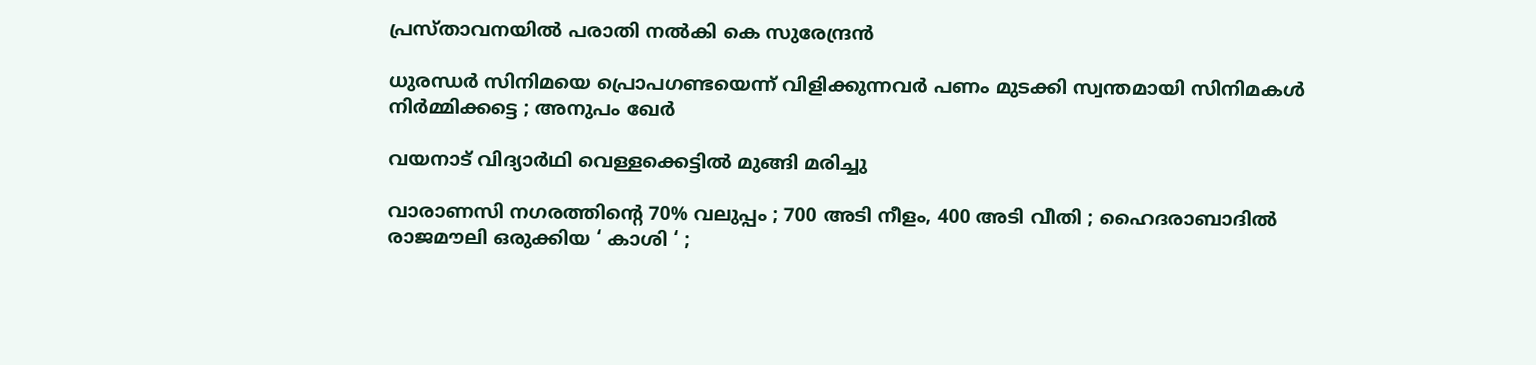പ്രസ്താവനയില്‍ പരാതി നല്‍കി കെ സുരേന്ദ്രന്‍

ധുരന്ധർ സിനിമയെ പ്രൊപഗണ്ടയെന്ന് വിളിക്കുന്നവർ പണം മുടക്കി സ്വന്തമായി സിനിമകൾ നിർമ്മിക്കട്ടെ ; അനുപം ഖേർ

വയനാട് വിദ്യാര്‍ഥി വെള്ളക്കെട്ടില്‍ മുങ്ങി മരിച്ചു

വാരാണസി നഗരത്തിന്റെ 70% വലുപ്പം ; 700 അടി നീളം, 400 അടി വീതി ; ഹൈദരാബാദിൽ രാജമൗലി ഒരുക്കിയ ‘ കാശി ‘ ;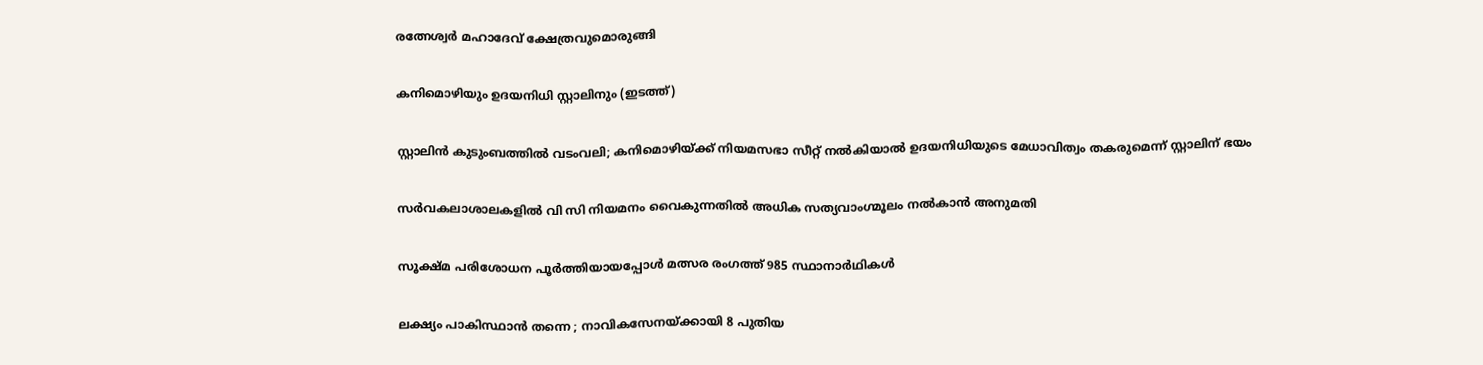രത്നേശ്വർ മഹാദേവ് ക്ഷേത്രവുമൊരുങ്ങി

കനിമൊഴിയും ഉദയനിധി സ്റ്റാലിനും (ഇടത്ത്)

സ്റ്റാലിന്‍ കുടുംബത്തില്‍ വടംവലി; കനിമൊഴിയ്‌ക്ക് നിയമസഭാ സീറ്റ് നല്‍കിയാല്‍ ഉദയനിധിയുടെ മേധാവിത്വം തകരുമെന്ന് സ്റ്റാലിന് ഭയം

സര്‍വകലാശാലകളില്‍ വി സി നിയമനം വൈകുന്നതില്‍ അധിക സത്യവാംഗ്മൂലം നല്‍കാന്‍ അനുമതി

സൂക്ഷ്മ പരിശോധന പൂര്‍ത്തിയായപ്പോള്‍ മത്സര രംഗത്ത് 985 സ്ഥാനാര്‍ഥികള്‍

ലക്ഷ്യം പാകിസ്ഥാൻ തന്നെ ; നാവികസേനയ്‌ക്കായി 8 പുതിയ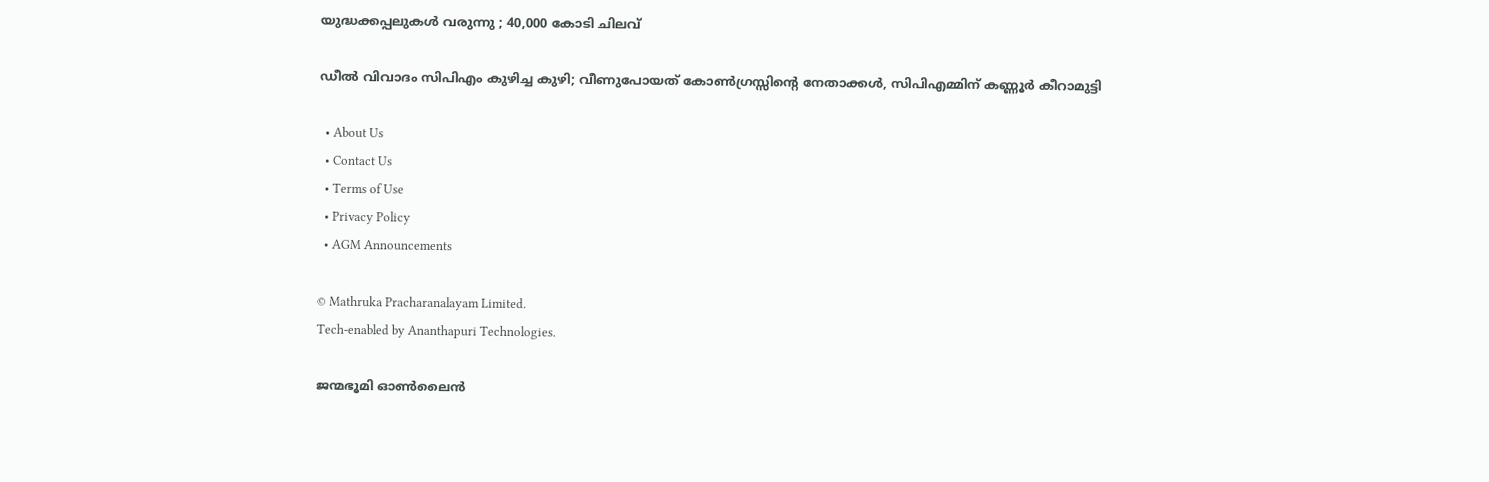യുദ്ധക്കപ്പലുകൾ വരുന്നു ; 40,000 കോടി ചിലവ്

ഡീൽ വിവാദം സിപിഎം കുഴിച്ച കുഴി; വീണുപോയത് കോൺഗ്രസ്സിന്റെ നേതാക്കൾ, സിപിഎമ്മിന് കണ്ണൂർ കീറാമുട്ടി

  • About Us
  • Contact Us
  • Terms of Use
  • Privacy Policy
  • AGM Announcements

© Mathruka Pracharanalayam Limited.
Tech-enabled by Ananthapuri Technologies.

ജന്മഭൂമി ഓണ്‍ലൈന്‍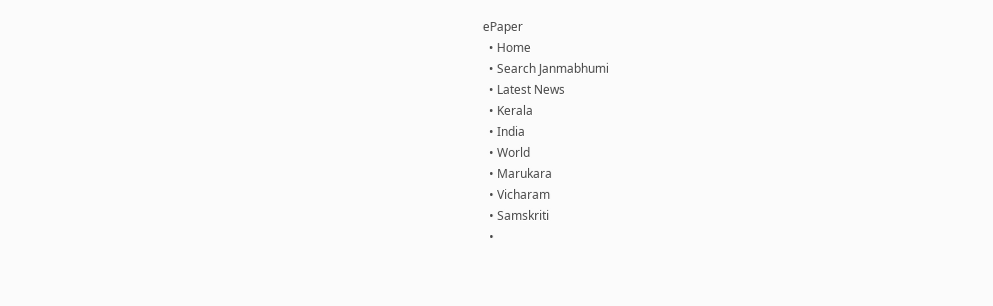ePaper
  • Home
  • Search Janmabhumi
  • Latest News
  • Kerala
  • India
  • World
  • Marukara
  • Vicharam
  • Samskriti
  •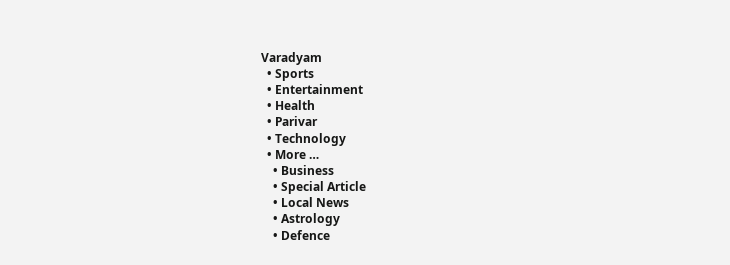Varadyam
  • Sports
  • Entertainment
  • Health
  • Parivar
  • Technology
  • More …
    • Business
    • Special Article
    • Local News
    • Astrology
    • Defence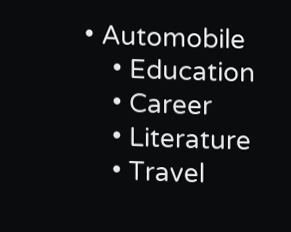• Automobile
    • Education
    • Career
    • Literature
    • Travel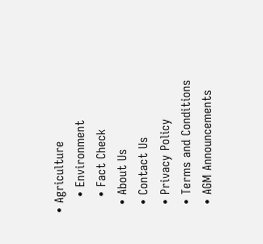• Agriculture
    • Environment
    • Fact Check
  • About Us
  • Contact Us
  • Privacy Policy
  • Terms and Conditions
  • AGM Announcements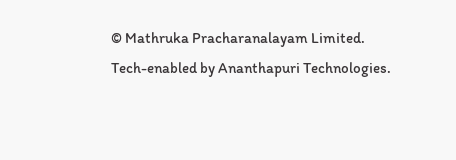© Mathruka Pracharanalayam Limited.
Tech-enabled by Ananthapuri Technologies.